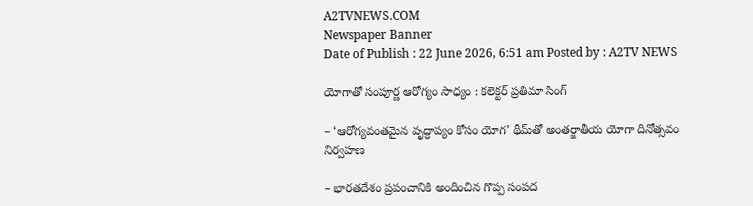A2TVNEWS.COM
Newspaper Banner
Date of Publish : 22 June 2026, 6:51 am Posted by : A2TV NEWS

యోగాతో సంపూర్ణ ఆరోగ్యం సాధ్యం : కలెక్టర్ ప్రతిమా సింగ్

– ‘ఆరోగ్యవంతమైన వృద్ధాప్యం కోసం యోగ’ థీమ్‌తో అంతర్జాతీయ యోగా దినోత్సవం నిర్వహణ

– భారతదేశం ప్రపంచానికి అందించిన గొప్ప సంపద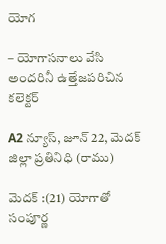యోగ

– యోగాసనాలు వేసి అందరినీ ఉత్తేజపరిచిన కలెక్టర్

A2 న్యూస్, జూన్ 22, మెదక్ జిల్లా ప్రతినిధి (రాము)

మెదక్ :(21) యోగాతో సంపూర్ణ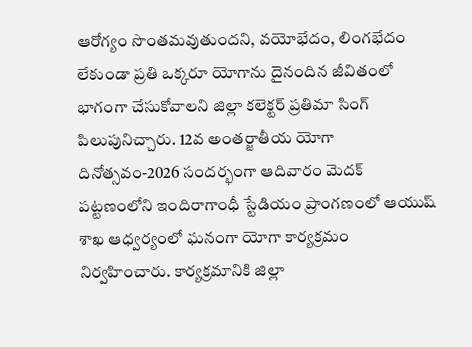ఆరోగ్యం సొంతమవుతుందని, వయోభేదం, లింగభేదం లేకుండా ప్రతి ఒక్కరూ యోగాను దైనందిన జీవితంలో భాగంగా చేసుకోవాలని జిల్లా కలెక్టర్ ప్రతిమా సింగ్ పిలుపునిచ్చారు. 12వ అంతర్జాతీయ యోగా దినోత్సవం-2026 సందర్భంగా ఆదివారం మెదక్ పట్టణంలోని ఇందిరాగాంధీ స్టేడియం ప్రాంగణంలో ఆయుష్ శాఖ ఆధ్వర్యంలో ఘనంగా యోగా కార్యక్రమం నిర్వహించారు. కార్యక్రమానికి జిల్లా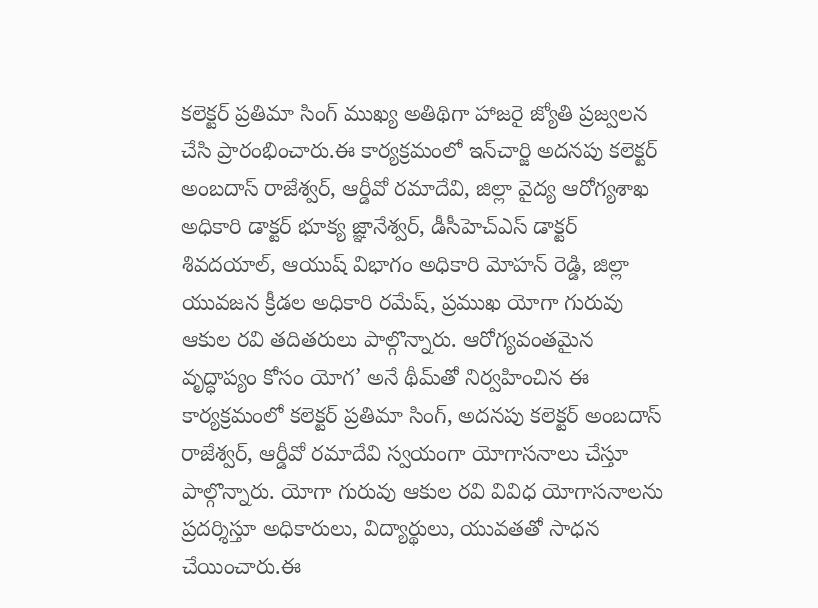కలెక్టర్ ప్రతిమా సింగ్ ముఖ్య అతిథిగా హాజరై జ్యోతి ప్రజ్వలన చేసి ప్రారంభించారు.ఈ కార్యక్రమంలో ఇన్‌చార్జి అదనపు కలెక్టర్ అంబదాస్ రాజేశ్వర్, ఆర్డీవో రమాదేవి, జిల్లా వైద్య ఆరోగ్యశాఖ అధికారి డాక్టర్ భూక్య జ్ఞానేశ్వర్, డీసీహెచ్‌ఎస్ డాక్టర్ శివదయాల్, ఆయుష్ విభాగం అధికారి మోహన్ రెడ్డి, జిల్లా యువజన క్రీడల అధికారి రమేష్, ప్రముఖ యోగా గురువు ఆకుల రవి తదితరులు పాల్గొన్నారు. ఆరోగ్యవంతమైన వృద్ధాప్యం కోసం యోగ’ అనే థీమ్‌తో నిర్వహించిన ఈ కార్యక్రమంలో కలెక్టర్ ప్రతిమా సింగ్, అదనపు కలెక్టర్ అంబదాస్ రాజేశ్వర్, ఆర్డీవో రమాదేవి స్వయంగా యోగాసనాలు చేస్తూ పాల్గొన్నారు. యోగా గురువు ఆకుల రవి వివిధ యోగాసనాలను ప్రదర్శిస్తూ అధికారులు, విద్యార్థులు, యువతతో సాధన చేయించారు.ఈ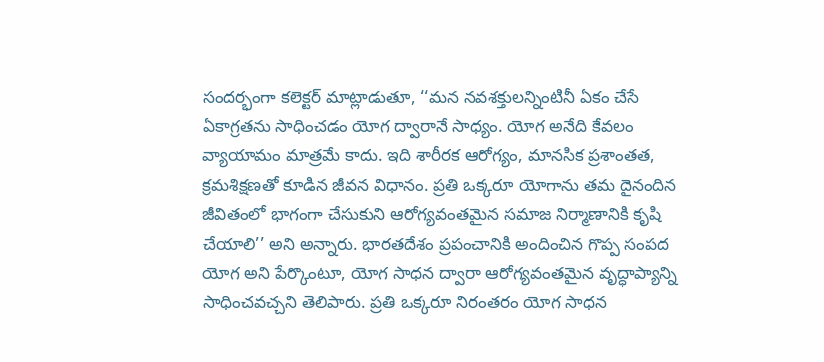సందర్భంగా కలెక్టర్ మాట్లాడుతూ, ‘‘మన నవశక్తులన్నింటినీ ఏకం చేసే ఏకాగ్రతను సాధించడం యోగ ద్వారానే సాధ్యం. యోగ అనేది కేవలం వ్యాయామం మాత్రమే కాదు. ఇది శారీరక ఆరోగ్యం, మానసిక ప్రశాంతత, క్రమశిక్షణతో కూడిన జీవన విధానం. ప్రతి ఒక్కరూ యోగాను తమ దైనందిన జీవితంలో భాగంగా చేసుకుని ఆరోగ్యవంతమైన సమాజ నిర్మాణానికి కృషి చేయాలి’’ అని అన్నారు. భారతదేశం ప్రపంచానికి అందించిన గొప్ప సంపద యోగ అని పేర్కొంటూ, యోగ సాధన ద్వారా ఆరోగ్యవంతమైన వృద్ధాప్యాన్ని సాధించవచ్చని తెలిపారు. ప్రతి ఒక్కరూ నిరంతరం యోగ సాధన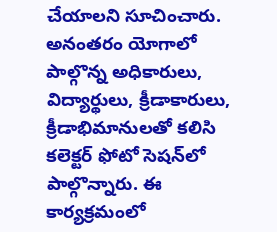చేయాలని సూచించారు. అనంతరం యోగాలో పాల్గొన్న అధికారులు, విద్యార్థులు, క్రీడాకారులు, క్రీడాభిమానులతో కలిసి కలెక్టర్ ఫోటో సెషన్‌లో పాల్గొన్నారు. ఈ కార్యక్రమంలో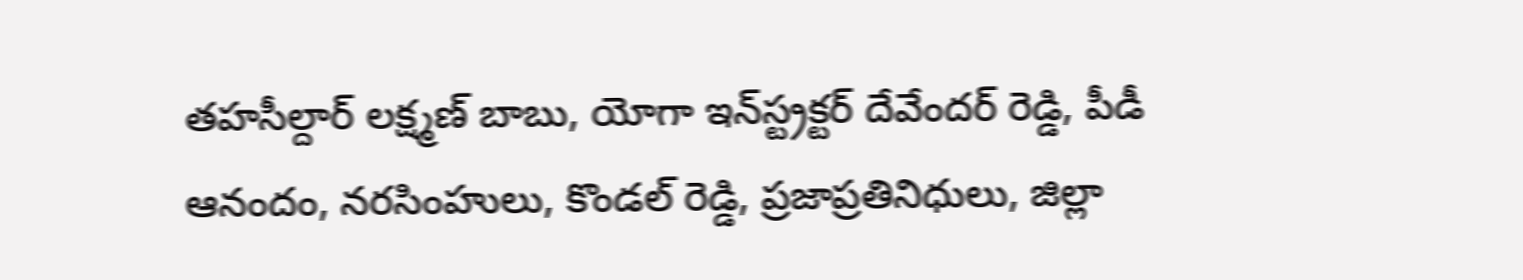తహసీల్దార్ లక్ష్మణ్ బాబు, యోగా ఇన్‌స్ట్రక్టర్ దేవేందర్ రెడ్డి, పీడీ ఆనందం, నరసింహులు, కొండల్ రెడ్డి, ప్రజాప్రతినిధులు, జిల్లా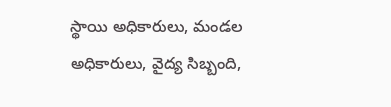స్థాయి అధికారులు, మండల అధికారులు, వైద్య సిబ్బంది,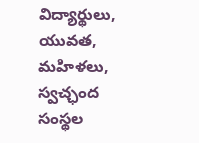విద్యార్థులు, యువత, మహిళలు, స్వచ్ఛంద సంస్థల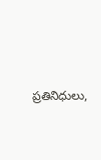ప్రతినిధులు,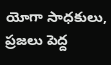యోగా సాధకులు, ప్రజలు పెద్ద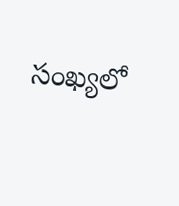సంఖ్యలో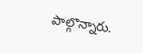పాల్గొన్నారు.